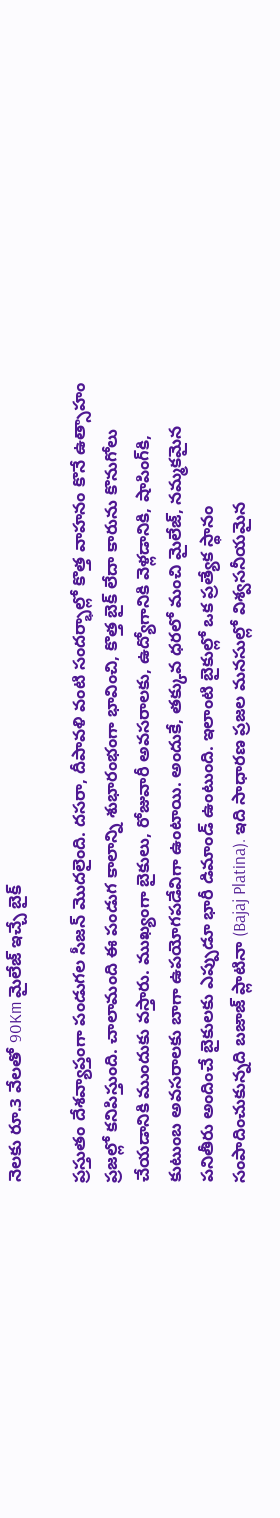నెలకు రూ.3 వేలతో 90Km మైలేజ్ ఇచ్చే బైక్

ప్రస్తుతం దేశవ్యాప్తంగా పండుగల సీజన్ మొదలైంది. దసరా, దీపావళి వంటి సందర్భాల్లో కొత్త వాహనం కొనే ఉత్సాహం ప్రజల్లో కనిపిస్తుంది. చాలామంది ఈ పండుగ కాలాన్ని శుభారంభంగా భావించి, కొత్త బైక్ లేదా కారును కొనుగోలు చేయడానికి ముందుకు వస్తారు. ముఖ్యంగా బైకులు, రోజువారీ అవసరాలకు, ఉద్యోగానికి వెళ్లడానికి, షాపింగ్‌కి, కుటుంబ అవసరాలకు బాగా ఉపయోగపడేవిగా ఉంటాయి. అందుకే, తక్కువ ధరలో మంచి మైలేజ్, నమ్మకమైన పనితీరు అందించే బైకులకు ఎప్పుడూ భారీ డిమాండ్ ఉంటుంది. ఇలాంటి బైకుల్లో ఒక ప్రత్యేక స్థానం సంపాదించుకున్నది బజాజ్ ప్లాటినా (Bajaj Platina). ఇది సాధారణ ప్రజల మనసుల్లో విశ్వసనీయమైన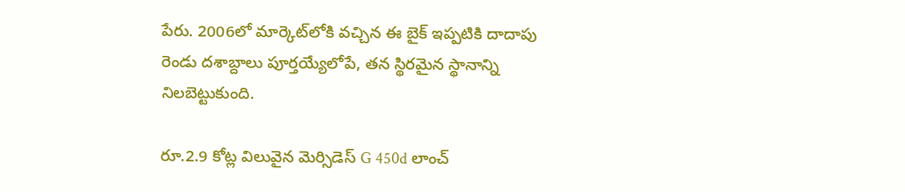పేరు. 2006లో మార్కెట్‌లోకి వచ్చిన ఈ బైక్ ఇప్పటికి దాదాపు రెండు దశాబ్దాలు పూర్తయ్యేలోపే, తన స్థిరమైన స్థానాన్ని నిలబెట్టుకుంది.

రూ.2.9 కోట్ల విలువైన మెర్సిడెస్ G 450d లాంచ్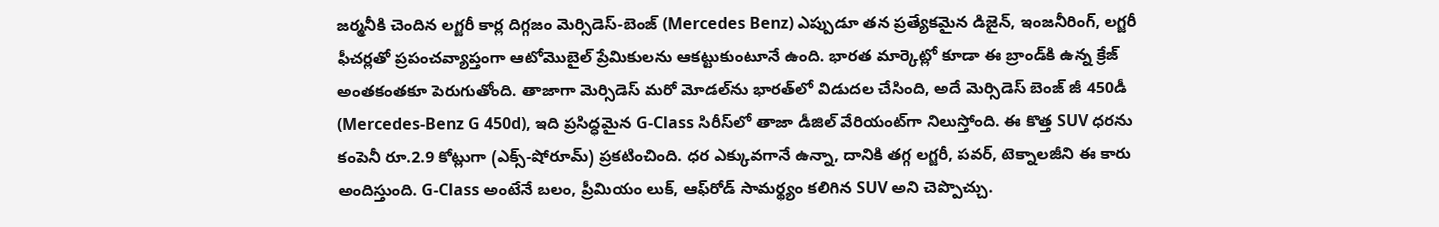జర్మనీకి చెందిన లగ్జరీ కార్ల దిగ్గజం మెర్సిడెస్-బెంజ్ (Mercedes Benz) ఎప్పుడూ తన ప్రత్యేకమైన డిజైన్‌, ఇంజనీరింగ్‌, లగ్జరీ ఫీచర్లతో ప్రపంచవ్యాప్తంగా ఆటోమొబైల్ ప్రేమికులను ఆకట్టుకుంటూనే ఉంది. భారత మార్కెట్లో కూడా ఈ బ్రాండ్‌కి ఉన్న క్రేజ్‌ అంతకంతకూ పెరుగుతోంది. తాజాగా మెర్సిడెస్ మరో మోడల్‌ను భారత్‌లో విడుదల చేసింది, అదే మెర్సిడెస్ బెంజ్ జీ 450డీ (Mercedes-Benz G 450d), ఇది ప్రసిద్ధమైన G-Class సిరీస్‌లో తాజా డీజిల్ వేరియంట్‌గా నిలుస్తోంది. ఈ కొత్త SUV ధరను కంపెనీ రూ.2.9 కోట్లుగా (ఎక్స్-షోరూమ్) ప్రకటించింది. ధర ఎక్కువగానే ఉన్నా, దానికి తగ్గ లగ్జరీ, పవర్‌, టెక్నాలజీని ఈ కారు అందిస్తుంది. G-Class అంటేనే బలం, ప్రీమియం లుక్‌, ఆఫ్‌రోడ్ సామర్థ్యం కలిగిన SUV అని చెప్పొచ్చు.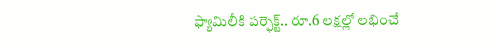ఫ్యామిలీకి పర్ఫెక్ట్.. రూ.6 లక్షల్లో లభించే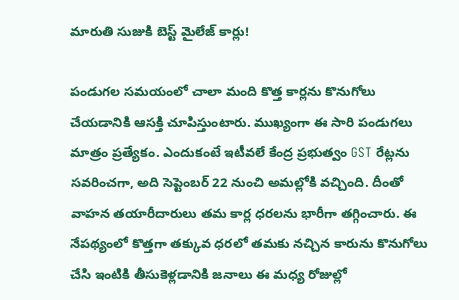మారుతి సుజుకి బెస్ట్ మైలేజ్ కార్లు!

పండుగల సమయంలో చాలా మంది కొత్త కార్లను కొనుగోలు చేయడానికి ఆసక్తి చూపిస్తుంటారు. ముఖ్యంగా ఈ సారి పండుగలు మాత్రం ప్రత్యేకం. ఎందుకంటే ఇటీవలే కేంద్ర ప్రభుత్వం GST రేట్లను సవరించగా, అది సెప్టెంబర్ 22 నుంచి అమల్లోకి వచ్చింది. దీంతో వాహన తయారీదారులు తమ కార్ల ధరలను భారీగా తగ్గించారు. ఈ నేపథ్యంలో కొత్తగా తక్కువ ధరలో తమకు నచ్చిన కారును కొనుగోలు చేసి ఇంటికి తీసుకెళ్లడానికి జనాలు ఈ మధ్య రోజుల్లో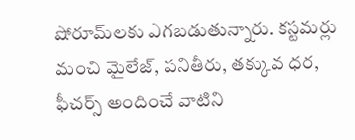షోరూమ్‌లకు ఎగబడుతున్నారు. కస్టమర్లు మంచి మైలేజ్, పనితీరు, తక్కువ ధర, ఫీచర్స్ అందించే వాటిని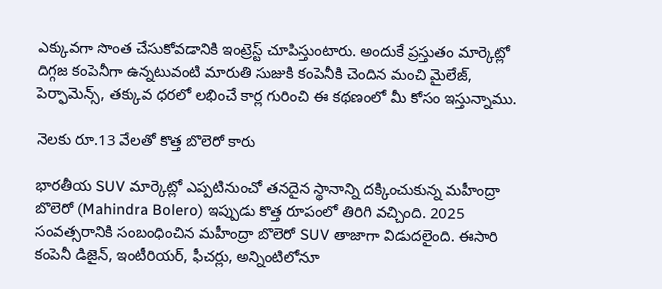ఎక్కువగా సొంత చేసుకోవడానికి ఇంట్రెస్ట్ చూపిస్తుంటారు. అందుకే ప్రస్తుతం మార్కెట్లో దిగ్గజ కంపెనీగా ఉన్నటువంటి మారుతి సుజుకి కంపెనీకి చెందిన మంచి మైలేజ్, పెర్ఫామెన్స్, తక్కువ ధరలో లభించే కార్ల గురించి ఈ కథణంలో మీ కోసం ఇస్తున్నాము.

నెలకు రూ.13 వేలతో కొత్త బొలెరో కారు

భారతీయ SUV మార్కెట్లో ఎప్పటినుంచో తనదైన స్థానాన్ని దక్కించుకున్న మహీంద్రా బొలెరో (Mahindra Bolero) ఇప్పుడు కొత్త రూపంలో తిరిగి వచ్చింది. 2025 సంవత్సరానికి సంబంధించిన మహీంద్రా బొలెరో SUV తాజాగా విడుదలైంది. ఈసారి కంపెనీ డిజైన్, ఇంటీరియర్, ఫీచర్లు, అన్నింటిలోనూ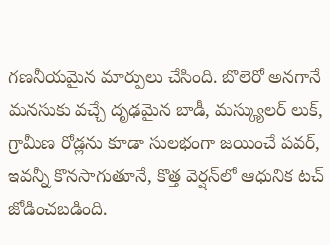గణనీయమైన మార్పులు చేసింది. బొలెరో అనగానే మనసుకు వచ్చే దృఢమైన బాడీ, మస్క్యులర్ లుక్, గ్రామీణ రోడ్లను కూడా సులభంగా జయించే పవర్, ఇవన్నీ కొనసాగుతూనే, కొత్త వెర్షన్‌లో ఆధునిక టచ్ జోడించబడింది.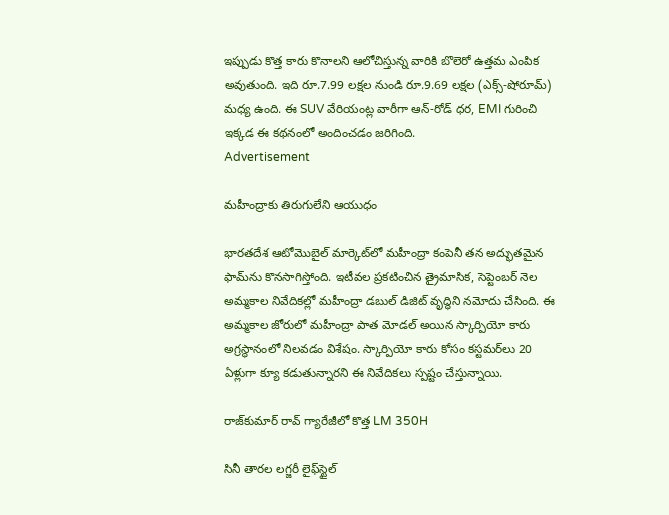ఇప్పుడు కొత్త కారు కొనాలని ఆలోచిస్తున్న వారికి బొలెరో ఉత్తమ ఎంపిక అవుతుంది. ఇది రూ.7.99 లక్షల నుండి రూ.9.69 లక్షల (ఎక్స్-షోరూమ్) మధ్య ఉంది. ఈ SUV వేరియంట్ల వారీగా ఆన్-రోడ్ ధర, EMI గురించి ఇక్కడ ఈ కథనంలో అందించడం జరిగింది.
Advertisement

మహీంద్రాకు తిరుగులేని ఆయుధం

భారతదేశ ఆటోమొబైల్ మార్కెట్‌లో మహీంద్రా కంపెనీ తన అద్భుతమైన ఫామ్‌ను కొనసాగిస్తోంది. ఇటీవల ప్రకటించిన త్రైమాసిక, సెప్టెంబర్ నెల అమ్మకాల నివేదికల్లో మహీంద్రా డబుల్ డిజిట్ వృద్ధిని నమోదు చేసింది. ఈ అమ్మకాల జోరులో మహీంద్రా పాత మోడల్ అయిన స్కార్పియో కారు అగ్రస్థానంలో నిలవడం విశేషం. స్కార్పియో కారు కోసం కస్టమర్‌లు 20 ఏళ్లుగా క్యూ కడుతున్నారని ఈ నివేదికలు స్పష్టం చేస్తున్నాయి.

రాజ్‌కుమార్ రావ్ గ్యారేజీలో కొత్త LM 350H

సినీ తారల లగ్జరీ లైఫ్‌స్టైల్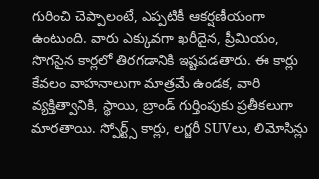గురించి చెప్పాలంటే, ఎప్పటికీ ఆకర్షణీయంగా ఉంటుంది. వారు ఎక్కువగా ఖరీదైన, ప్రీమియం, సొగసైన కార్లలో తిరగడానికి ఇష్టపడతారు. ఈ కార్లు కేవలం వాహనాలుగా మాత్రమే ఉండక, వారి వ్యక్తిత్వానికి, స్థాయి, బ్రాండ్ గుర్తింపుకు ప్రతీకలుగా మారతాయి. స్పోర్ట్స్ కార్లు, లగ్జరీ SUVలు, లిమోసిన్లు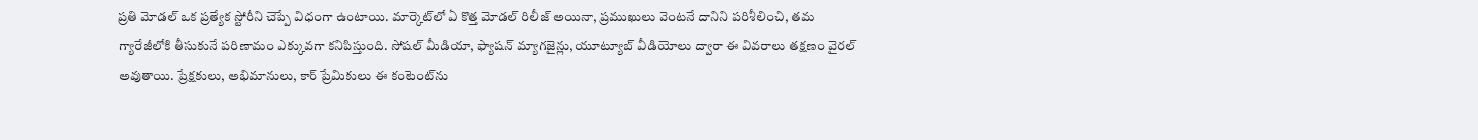ప్రతి మోడల్ ఒక ప్రత్యేక స్టోరీని చెప్పే విధంగా ఉంటాయి. మార్కెట్‌లో ఏ కొత్త మోడల్ రిలీజ్ అయినా, ప్రముఖులు వెంటనే దానిని పరిశీలించి, తమ గ్యారేజీలోకి తీసుకునే పరిణామం ఎక్కువగా కనిపిస్తుంది. సోషల్ మీడియా, ఫ్యాషన్ మ్యాగజైన్లు, యూట్యూబ్ వీడియోలు ద్వారా ఈ వివరాలు తక్షణం వైరల్ అవుతాయి. ప్రేక్షకులు, అభిమానులు, కార్ ప్రేమికులు ఈ కంటెంట్‌ను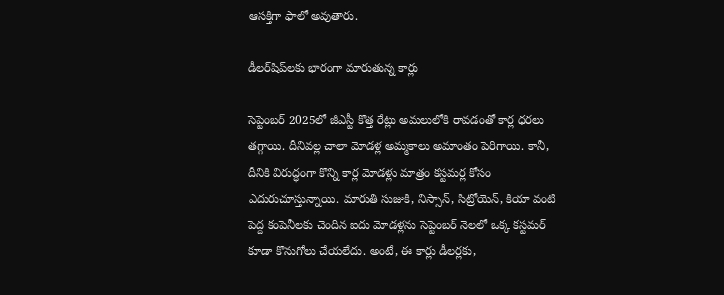ఆసక్తిగా ఫాలో అవుతారు.

డీలర్‌షిప్‌లకు భారంగా మారుతున్న కార్లు

సెప్టెంబర్ 2025లో జీఎస్టీ కొత్త రేట్లు అమలులోకి రావడంతో కార్ల ధరలు తగ్గాయి. దీనివల్ల చాలా మోడళ్ల అమ్మకాలు అమాంతం పెరిగాయి. కానీ, దీనికి విరుద్ధంగా కొన్ని కార్ల మోడళ్లు మాత్రం కస్టమర్ల కోసం ఎదురుచూస్తున్నాయి. మారుతి సుజుకి, నిస్సాన్, సిట్రోయెన్, కియా వంటి పెద్ద కంపెనీలకు చెందిన ఐదు మోడళ్లను సెప్టెంబర్ నెలలో ఒక్క కస్టమర్ కూడా కొనుగోలు చేయలేదు. అంటే, ఈ కార్లు డీలర్లకు,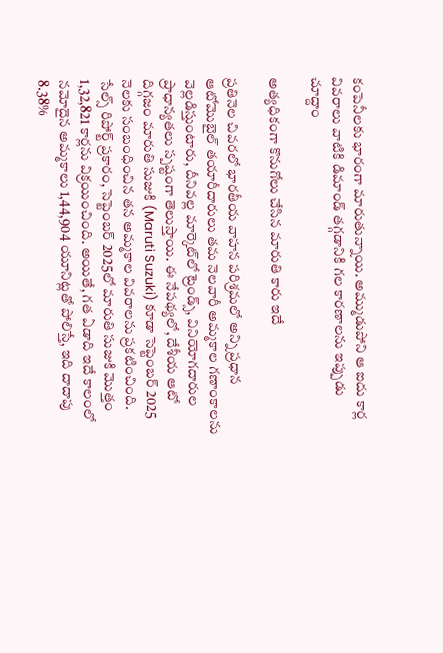కంపెనీలకు భారంగా మారుతున్నాయి. అమ్ముడుపోని ఆ ఐదు కార్ల వివరాలు వాటికి డిమాండ్ తగ్గడానికి గల కారణాలను ఇప్పుడు చూద్దాం

అత్యధికంగా కొనుగోలు చేసిన మారుతి కారు ఇదే

ప్రతినెల చివరలో భారతీయ వాహన పరిశ్రమలో అన్ని ప్రధాన ఆటోమొబైల్ తయారీదారులు తమ నెలవారీ అమ్మకాల గణాంకాలను వెల్లడిస్తుంటారు, దీనివల్ల మార్కెట్‌లో ట్రెండ్స్, వినియోగదారుల ప్రాధాన్యతలు స్పష్టంగా తెలుస్తాయి. ఈ నేపథ్యలో, దేశీయ ఆటో దిగ్గజం మారుతి సుజుకి (Maruti Suzuki) కూడా సెప్టెంబర్ 2025 నెలకు సంబంధించిన తన అమ్మకాల వివరాలను ప్రకటించింది. సేల్స్ రిపోర్ట్ ప్రకారం, సెప్టెంబర్ 2025లో మారుతి సుజుకి మొత్తం 1,32,821 కార్లను విక్రయించింది. అయితే, గత ఏడాది ఇదే కాలంలో నమోదైన అమ్మకాలు 1,44,904 యూనిట్లతో పోలిస్తే, ఇది దాదాపు 8.38%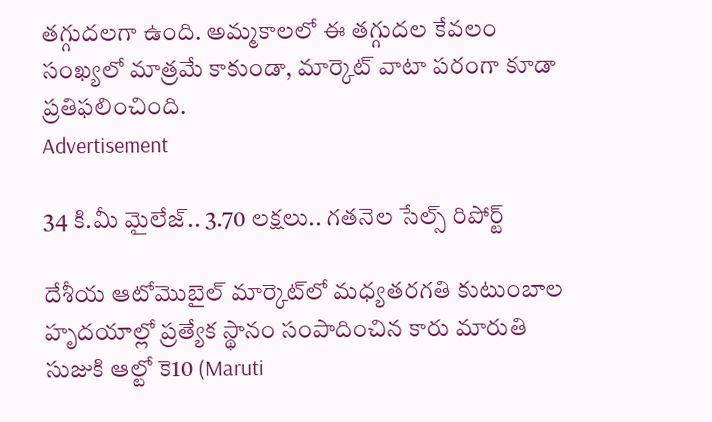తగ్గుదలగా ఉంది. అమ్మకాలలో ఈ తగ్గుదల కేవలం సంఖ్యలో మాత్రమే కాకుండా, మార్కెట్ వాటా పరంగా కూడా ప్రతిఫలించింది.
Advertisement

34 కి.మీ మైలేజ్.. 3.70 లక్షలు.. గతనెల సేల్స్ రిపోర్ట్

దేశీయ ఆటోమొబైల్ మార్కెట్‌లో మధ్యతరగతి కుటుంబాల హృదయాల్లో ప్రత్యేక స్థానం సంపాదించిన కారు మారుతి సుజుకి ఆల్టో కె10 (Maruti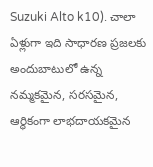Suzuki Alto k10). చాలా ఏళ్లుగా ఇది సాధారణ ప్రజలకు అందుబాటులో ఉన్న నమ్మకమైన, సరసమైన, ఆర్థికంగా లాభదాయకమైన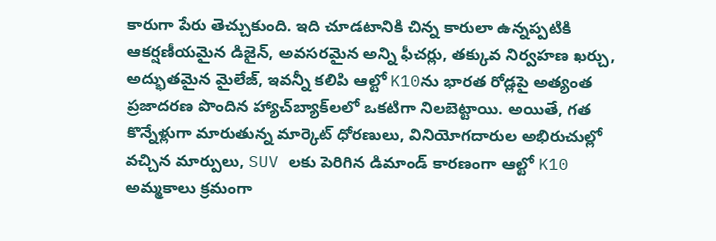కారుగా పేరు తెచ్చుకుంది. ఇది చూడటానికి చిన్న కారులా ఉన్నప్పటికి ఆకర్షణీయమైన డిజైన్, అవసరమైన అన్ని ఫీచర్లు, తక్కువ నిర్వహణ ఖర్చు, అద్భుతమైన మైలేజ్, ఇవన్నీ కలిపి ఆల్టో K10ను భారత రోడ్లపై అత్యంత ప్రజాదరణ పొందిన హ్యాచ్‌బ్యాక్‌లలో ఒకటిగా నిలబెట్టాయి. అయితే, గత కొన్నేళ్లుగా మారుతున్న మార్కెట్ ధోరణులు, వినియోగదారుల అభిరుచుల్లో వచ్చిన మార్పులు, SUV లకు పెరిగిన డిమాండ్ కారణంగా ఆల్టో K10 అమ్మకాలు క్రమంగా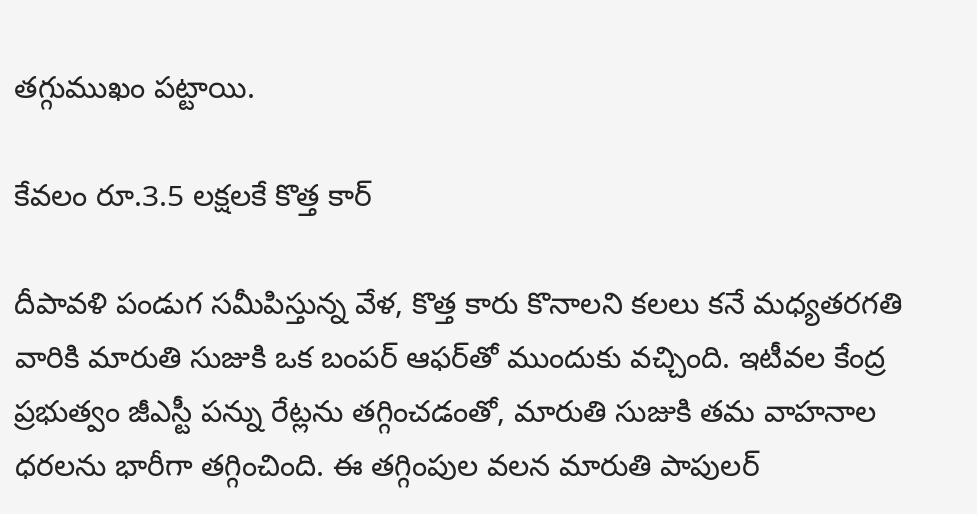తగ్గుముఖం పట్టాయి.

కేవలం రూ.3.5 లక్షలకే కొత్త కార్

దీపావళి పండుగ సమీపిస్తున్న వేళ, కొత్త కారు కొనాలని కలలు కనే మధ్యతరగతి వారికి మారుతి సుజుకి ఒక బంపర్ ఆఫర్‌తో ముందుకు వచ్చింది. ఇటీవల కేంద్ర ప్రభుత్వం జీఎస్టీ పన్ను రేట్లను తగ్గించడంతో, మారుతి సుజుకి తమ వాహనాల ధరలను భారీగా తగ్గించింది. ఈ తగ్గింపుల వలన మారుతి పాపులర్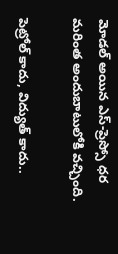మోడల్ అయిన ఎస్-ప్రెస్సో ధర మరింత అందుబాటులోకి వచ్చింది.

పెట్రోల్ కాదు, విద్యుత్ కాదు..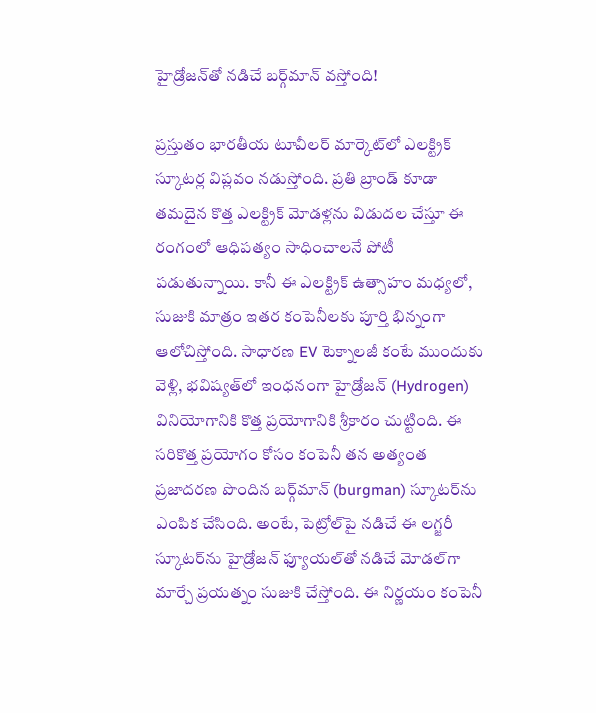హైడ్రోజన్‌తో నడిచే బర్గ్‌మాన్ వస్తోంది!

ప్రస్తుతం భారతీయ టూవీలర్ మార్కెట్‌లో ఎలక్ట్రిక్ స్కూటర్ల విప్లవం నడుస్తోంది. ప్రతి బ్రాండ్‌ కూడా తమదైన కొత్త ఎలక్ట్రిక్ మోడళ్లను విడుదల చేస్తూ ఈ రంగంలో ఆధిపత్యం సాధించాలనే పోటీ పడుతున్నాయి. కానీ ఈ ఎలక్ట్రిక్ ఉత్సాహం మధ్యలో, సుజుకి మాత్రం ఇతర కంపెనీలకు పూర్తి భిన్నంగా ఆలోచిస్తోంది. సాధారణ EV టెక్నాలజీ కంటే ముందుకు వెళ్లి, భవిష్యత్‌లో ఇంధనంగా హైడ్రోజన్ (Hydrogen) వినియోగానికి కొత్త ప్రయోగానికి శ్రీకారం చుట్టింది. ఈ సరికొత్త ప్రయోగం కోసం కంపెనీ తన అత్యంత ప్రజాదరణ పొందిన బర్గ్‌మాన్ (burgman) స్కూటర్‌ను ఎంపిక చేసింది. అంటే, పెట్రోల్‌పై నడిచే ఈ లగ్జరీ స్కూటర్‌ను హైడ్రోజన్ ఫ్యూయల్‌తో నడిచే మోడల్‌గా మార్చే ప్రయత్నం సుజుకి చేస్తోంది. ఈ నిర్ణయం కంపెనీ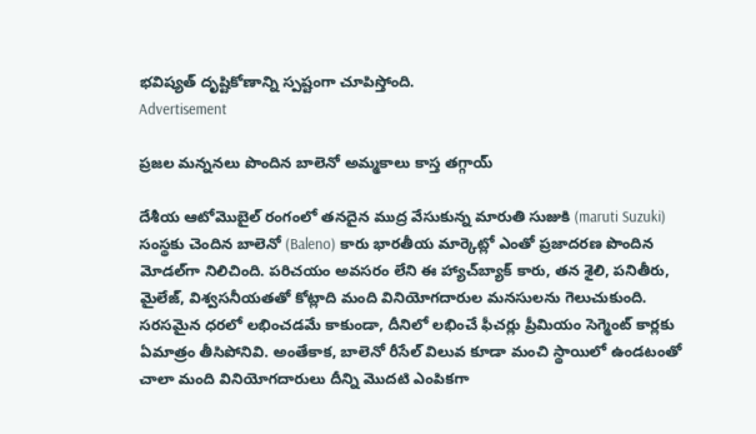భవిష్యత్ దృష్టికోణాన్ని స్పష్టంగా చూపిస్తోంది.
Advertisement

ప్రజల మన్ననలు పొందిన బాలెనో అమ్మకాలు కాస్త తగ్గాయ్

దేశీయ ఆటోమొబైల్ రంగంలో తనదైన ముద్ర వేసుకున్న మారుతి సుజుకి (maruti Suzuki) సంస్థకు చెందిన బాలెనో (Baleno) కారు భారతీయ మార్కెట్లో ఎంతో ప్రజాదరణ పొందిన మోడల్‌గా నిలిచింది. పరిచయం అవసరం లేని ఈ హ్యాచ్‌బ్యాక్ కారు, తన శైలి, పనితీరు, మైలేజ్‌, విశ్వసనీయతతో కోట్లాది మంది వినియోగదారుల మనసులను గెలుచుకుంది. సరసమైన ధరలో లభించడమే కాకుండా, దీనిలో లభించే ఫీచర్లు ప్రీమియం సెగ్మెంట్ కార్లకు ఏమాత్రం తీసిపోనివి. అంతేకాక, బాలెనో రీసేల్ విలువ కూడా మంచి స్థాయిలో ఉండటంతో చాలా మంది వినియోగదారులు దీన్ని మొదటి ఎంపికగా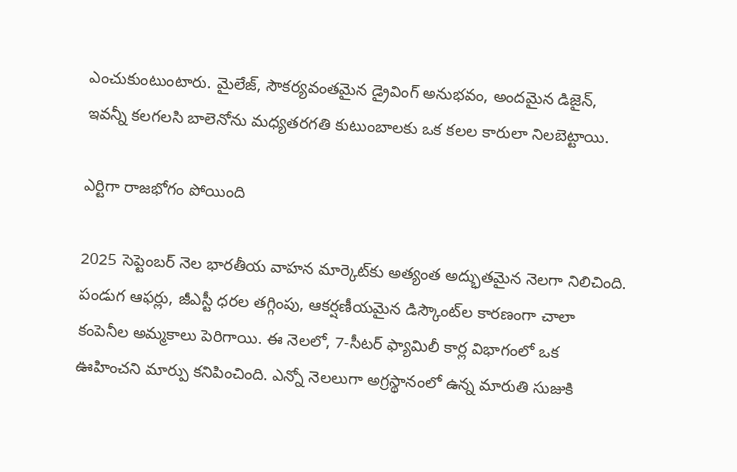ఎంచుకుంటుంటారు. మైలేజ్, సౌకర్యవంతమైన డ్రైవింగ్ అనుభవం, అందమైన డిజైన్, ఇవన్నీ కలగలసి బాలెనోను మధ్యతరగతి కుటుంబాలకు ఒక కలల కారులా నిలబెట్టాయి.

ఎర్టిగా రాజభోగం పోయింది

2025 సెప్టెంబర్ నెల భారతీయ వాహన మార్కెట్‌కు అత్యంత అద్భుతమైన నెలగా నిలిచింది. పండుగ ఆఫర్లు, జీఎస్టీ ధరల తగ్గింపు, ఆకర్షణీయమైన డిస్కౌంట్‌ల కారణంగా చాలా కంపెనీల అమ్మకాలు పెరిగాయి. ఈ నెలలో, 7-సీటర్ ఫ్యామిలీ కార్ల విభాగంలో ఒక ఊహించని మార్పు కనిపించింది. ఎన్నో నెలలుగా అగ్రస్థానంలో ఉన్న మారుతి సుజుకి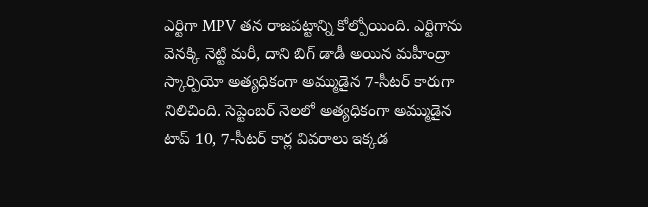ఎర్టిగా MPV తన రాజపట్టాన్ని కోల్పోయింది. ఎర్టిగాను వెనక్కి నెట్టి మరీ, దాని బిగ్ డాడీ అయిన మహీంద్రా స్కార్పియో అత్యధికంగా అమ్ముడైన 7-సీటర్ కారుగా నిలిచింది. సెప్టెంబర్ నెలలో అత్యధికంగా అమ్ముడైన టాప్ 10, 7-సీటర్ కార్ల వివరాలు ఇక్కడ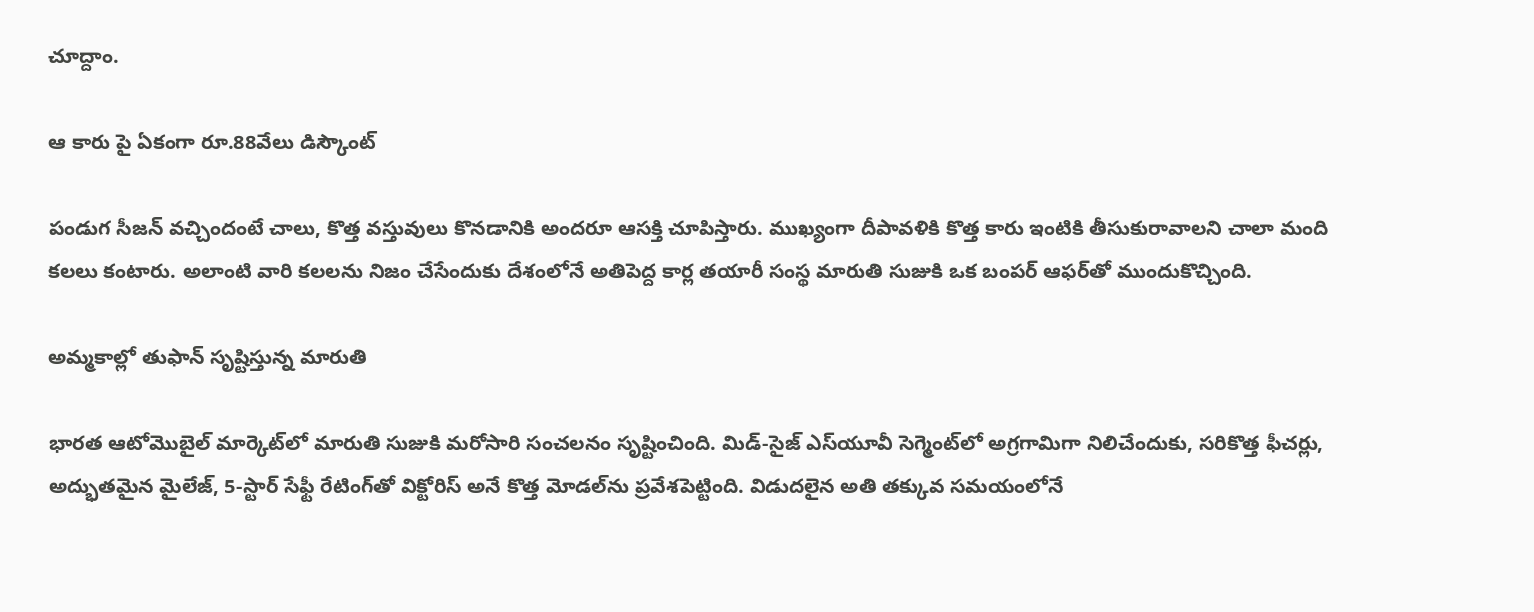చూద్దాం.

ఆ కారు పై ఏకంగా రూ.88వేలు డిస్కౌంట్

పండుగ సీజన్ వచ్చిందంటే చాలు, కొత్త వస్తువులు కొనడానికి అందరూ ఆసక్తి చూపిస్తారు. ముఖ్యంగా దీపావళికి కొత్త కారు ఇంటికి తీసుకురావాలని చాలా మంది కలలు కంటారు. అలాంటి వారి కలలను నిజం చేసేందుకు దేశంలోనే అతిపెద్ద కార్ల తయారీ సంస్థ మారుతి సుజుకి ఒక బంపర్ ఆఫర్‌తో ముందుకొచ్చింది.

అమ్మకాల్లో తుఫాన్ సృష్టిస్తున్న మారుతి

భారత ఆటోమొబైల్ మార్కెట్‌లో మారుతి సుజుకి మరోసారి సంచలనం సృష్టించింది. మిడ్-సైజ్ ఎస్‌యూవీ సెగ్మెంట్‌లో అగ్రగామిగా నిలిచేందుకు, సరికొత్త ఫీచర్లు, అద్భుతమైన మైలేజ్, 5-స్టార్ సేఫ్టీ రేటింగ్‌తో విక్టోరిస్ అనే కొత్త మోడల్‌ను ప్రవేశపెట్టింది. విడుదలైన అతి తక్కువ సమయంలోనే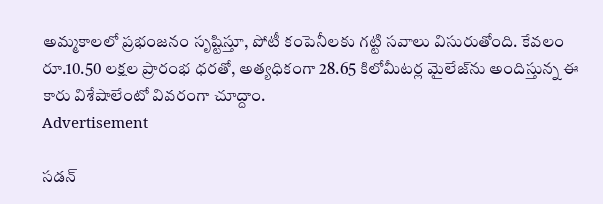అమ్మకాలలో ప్రభంజనం సృష్టిస్తూ, పోటీ కంపెనీలకు గట్టి సవాలు విసురుతోంది. కేవలం రూ.10.50 లక్షల ప్రారంభ ధరతో, అత్యధికంగా 28.65 కిలోమీటర్ల మైలేజ్‌ను అందిస్తున్న ఈ కారు విశేషాలేంటో వివరంగా చూద్దాం.
Advertisement

సడన్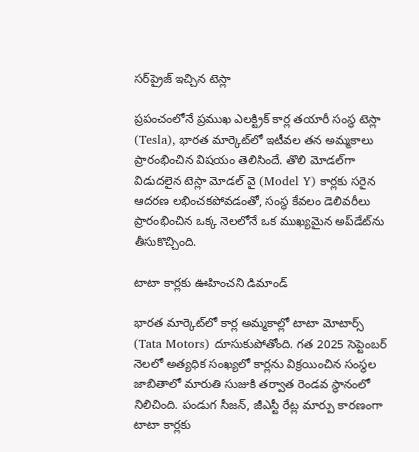సర్‌ప్రైజ్ ఇచ్చిన టెస్లా

ప్రపంచంలోనే ప్రముఖ ఎలక్ట్రిక్ కార్ల తయారీ సంస్థ టెస్లా (Tesla), భారత మార్కెట్‌లో ఇటీవల తన అమ్మకాలు ప్రారంభించిన విషయం తెలిసిందే. తొలి మోడల్‌గా విడుదలైన టెస్లా మోడల్ వై (Model Y) కార్లకు సరైన ఆదరణ లభించకపోవడంతో, సంస్థ కేవలం డెలివరీలు ప్రారంభించిన ఒక్క నెలలోనే ఒక ముఖ్యమైన అప్‌డేట్‌ను తీసుకొచ్చింది.

టాటా కార్లకు ఊహించని డిమాండ్

భారత మార్కెట్‌లో కార్ల అమ్మకాల్లో టాటా మోటార్స్ (Tata Motors) దూసుకుపోతోంది. గత 2025 సెప్టెంబర్ నెలలో అత్యధిక సంఖ్యలో కార్లను విక్రయించిన సంస్థల జాబితాలో మారుతి సుజుకి తర్వాత రెండవ స్థానంలో నిలిచింది. పండుగ సీజన్, జీఎస్టీ రేట్ల మార్పు కారణంగా టాటా కార్లకు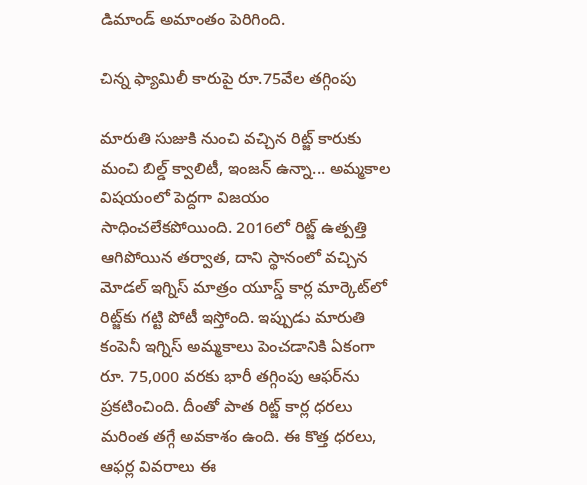డిమాండ్ అమాంతం పెరిగింది.

చిన్న ఫ్యామిలీ కారుపై రూ.75వేల తగ్గింపు

మారుతి సుజుకి నుంచి వచ్చిన రిట్జ్ కారుకు మంచి బిల్డ్ క్వాలిటీ, ఇంజన్ ఉన్నా... అమ్మకాల విషయంలో పెద్దగా విజయం సాధించలేకపోయింది. 2016లో రిట్జ్ ఉత్పత్తి ఆగిపోయిన తర్వాత, దాని స్థానంలో వచ్చిన మోడల్ ఇగ్నిస్ మాత్రం యూస్డ్ కార్ల మార్కెట్‌లో రిట్జ్‌కు గట్టి పోటీ ఇస్తోంది. ఇప్పుడు మారుతి కంపెనీ ఇగ్నిస్ అమ్మకాలు పెంచడానికి ఏకంగా రూ. 75,000 వరకు భారీ తగ్గింపు ఆఫర్‌ను ప్రకటించింది. దీంతో పాత రిట్జ్ కార్ల ధరలు మరింత తగ్గే అవకాశం ఉంది. ఈ కొత్త ధరలు, ఆఫర్ల వివరాలు ఈ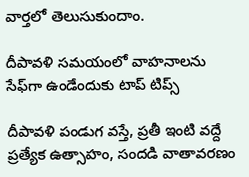వార్తలో తెలుసుకుందాం.

దీపావళి సమయంలో వాహనాలను సేఫ్‌గా ఉండేందుకు టాప్ టిప్స్

దీపావళి పండుగ వస్తే, ప్రతీ ఇంటి వద్దే ప్రత్యేక ఉత్సాహం, సందడి వాతావరణం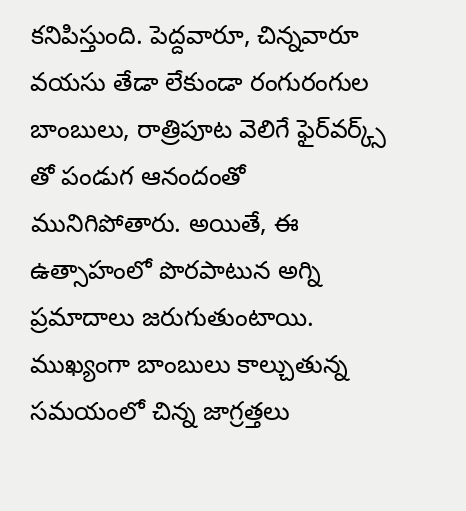కనిపిస్తుంది. పెద్దవారూ, చిన్నవారూ వయసు తేడా లేకుండా రంగురంగుల బాంబులు, రాత్రిపూట వెలిగే ఫైర్‌వర్క్స్ తో పండుగ ఆనందంతో మునిగిపోతారు. అయితే, ఈ ఉత్సాహంలో పొరపాటున అగ్ని ప్రమాదాలు జరుగుతుంటాయి. ముఖ్యంగా బాంబులు కాల్చుతున్న సమయంలో చిన్న జాగ్రత్తలు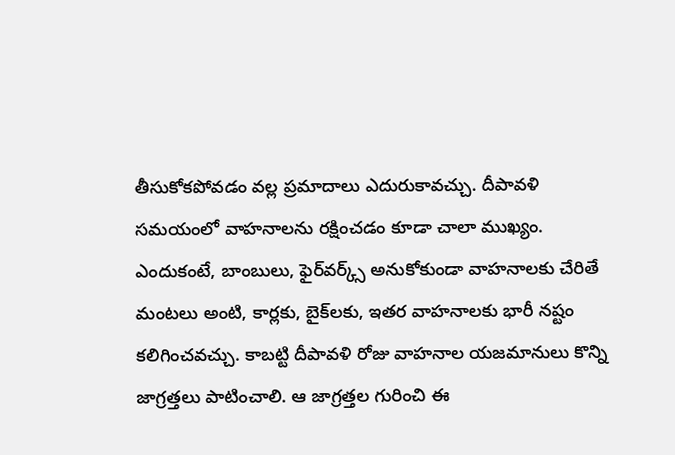తీసుకోకపోవడం వల్ల ప్రమాదాలు ఎదురుకావచ్చు. దీపావళి సమయంలో వాహనాలను రక్షించడం కూడా చాలా ముఖ్యం. ఎందుకంటే, బాంబులు, ఫైర్‌వర్క్స్ అనుకోకుండా వాహనాలకు చేరితే మంటలు అంటి, కార్లకు, బైక్‌లకు, ఇతర వాహనాలకు భారీ నష్టం కలిగించవచ్చు. కాబట్టి దీపావళి రోజు వాహనాల యజమానులు కొన్ని జాగ్రత్తలు పాటించాలి. ఆ జాగ్రత్తల గురించి ఈ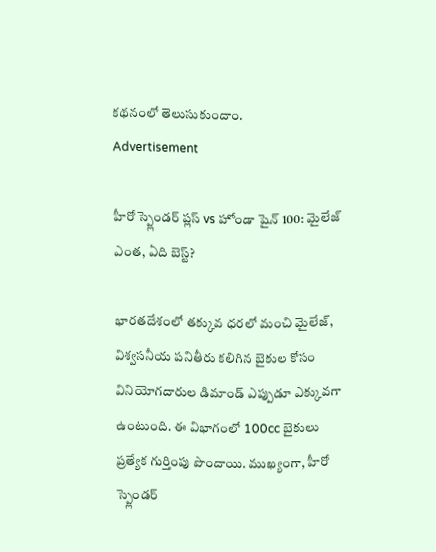కథనంలో తెలుసుకుందాం.
Advertisement

హీరో స్ప్లెండర్ ప్లస్ vs హోండా షైన్ 100: మైలేజ్ ఎంత, ఏది బెస్ట్?

భారతదేశంలో తక్కువ ధరలో మంచి మైలేజ్, విశ్వసనీయ పనితీరు కలిగిన బైకుల కోసం వినియోగదారుల డిమాండ్ ఎప్పుడూ ఎక్కువగా ఉంటుంది. ఈ విభాగంలో 100cc బైకులు ప్రత్యేక గుర్తింపు పొందాయి. ముఖ్యంగా, హీరో స్ప్లెండర్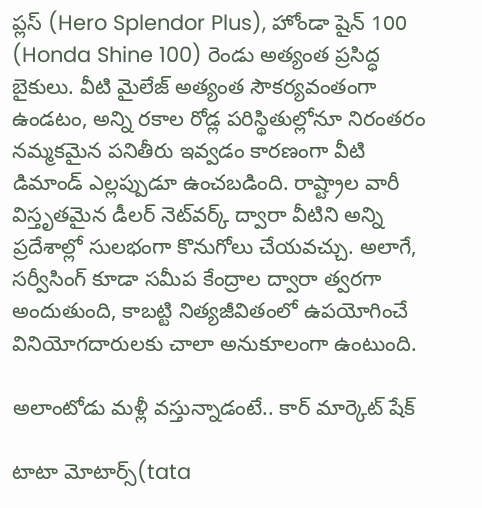ప్లస్ (Hero Splendor Plus), హోండా షైన్ 100 (Honda Shine 100) రెండు అత్యంత ప్రసిద్ధ బైకులు. వీటి మైలేజ్ అత్యంత సౌకర్యవంతంగా ఉండటం, అన్ని రకాల రోడ్ల పరిస్థితుల్లోనూ నిరంతరం నమ్మకమైన పనితీరు ఇవ్వడం కారణంగా వీటి డిమాండ్ ఎల్లప్పుడూ ఉంచబడింది. రాష్ట్రాల వారీ విస్తృతమైన డీలర్ నెట్‌వర్క్ ద్వారా వీటిని అన్ని ప్రదేశాల్లో సులభంగా కొనుగోలు చేయవచ్చు. అలాగే, సర్వీసింగ్ కూడా సమీప కేంద్రాల ద్వారా త్వరగా అందుతుంది, కాబట్టి నిత్యజీవితంలో ఉపయోగించే వినియోగదారులకు చాలా అనుకూలంగా ఉంటుంది.

అలాంటోడు మళ్లీ వస్తున్నాడంటే.. కార్ మార్కెట్ షేక్

టాటా మోటార్స్(tata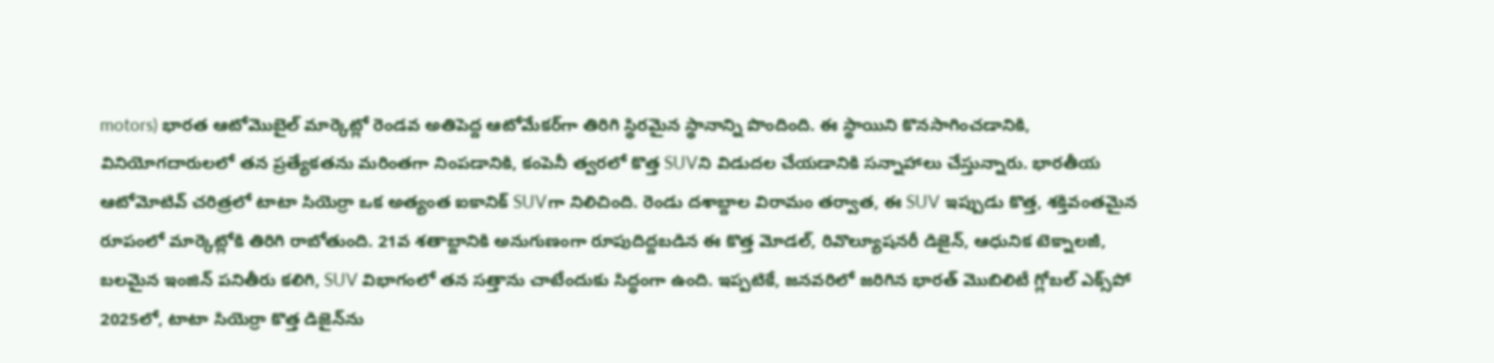motors) భారత ఆటోమొబైల్ మార్కెట్లో రెండవ అతిపెద్ద ఆటోమేకర్‌గా తిరిగి స్థిరమైన స్థానాన్ని పొందింది. ఈ స్థాయిని కొనసాగించడానికి, వినియోగదారులలో తన ప్రత్యేకతను మరింతగా నింపడానికి, కంపెనీ త్వరలో కొత్త SUVని విడుదల చేయడానికి సన్నాహాలు చేస్తున్నారు. భారతీయ ఆటోమోటివ్ చరిత్రలో టాటా సియెర్రా ఒక అత్యంత ఐకానిక్ SUVగా నిలిచింది. రెండు దశాబ్దాల విరామం తర్వాత, ఈ SUV ఇప్పుడు కొత్త, శక్తివంతమైన రూపంలో మార్కెట్లోకి తిరిగి రాబోతుంది. 21వ శతాబ్దానికి అనుగుణంగా రూపుదిద్దబడిన ఈ కొత్త మోడల్, రివొల్యూషనరీ డిజైన్, ఆధునిక టెక్నాలజీ, బలమైన ఇంజిన్ పనితీరు కలిగి, SUV విభాగంలో తన సత్తాను చాటేందుకు సిద్ధంగా ఉంది. ఇప్పటికే, జనవరిలో జరిగిన భారత్ మొబిలిటీ గ్లోబల్ ఎక్స్‌పో 2025లో, టాటా సియెర్రా కొత్త డిజైన్‌ను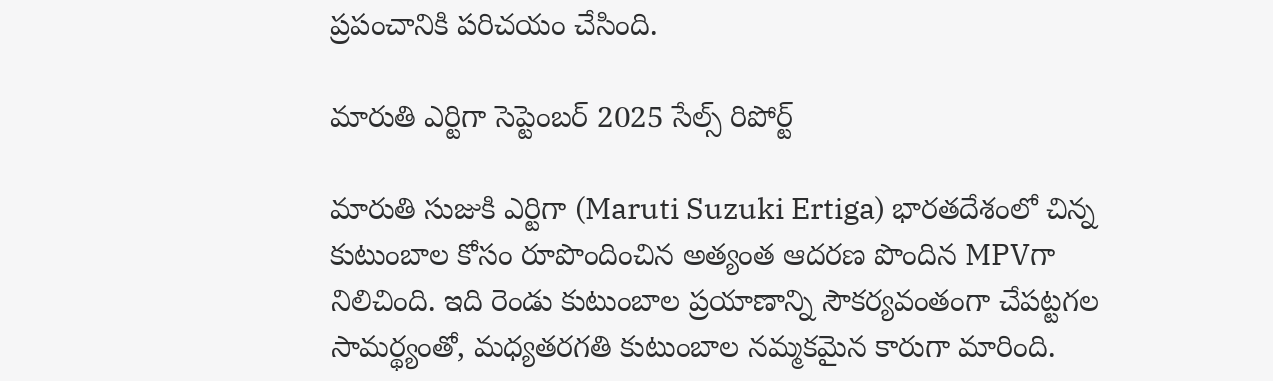ప్రపంచానికి పరిచయం చేసింది.

మారుతి ఎర్టిగా సెప్టెంబర్ 2025 సేల్స్ రిపోర్ట్

మారుతి సుజుకి ఎర్టిగా (Maruti Suzuki Ertiga) భారతదేశంలో చిన్న కుటుంబాల కోసం రూపొందించిన అత్యంత ఆదరణ పొందిన MPVగా నిలిచింది. ఇది రెండు కుటుంబాల ప్రయాణాన్ని సౌకర్యవంతంగా చేపట్టగల సామర్థ్యంతో, మధ్యతరగతి కుటుంబాల నమ్మకమైన కారుగా మారింది.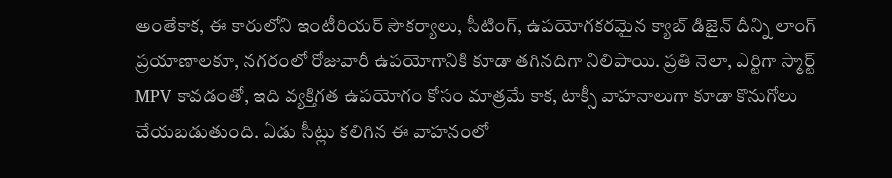అంతేకాక, ఈ కారులోని ఇంటీరియర్ సౌకర్యాలు, సీటింగ్, ఉపయోగకరమైన క్యాబ్ డిజైన్ దీన్ని లాంగ్ ప్రయాణాలకూ, నగరంలో రోజువారీ ఉపయోగానికి కూడా తగినదిగా నిలిపాయి. ప్రతి నెలా, ఎర్టిగా స్మార్ట్ MPV కావడంతో, ఇది వ్యక్తిగత ఉపయోగం కోసం మాత్రమే కాక, టాక్సీ వాహనాలుగా కూడా కొనుగోలు చేయబడుతుంది. ఏడు సీట్లు కలిగిన ఈ వాహనంలో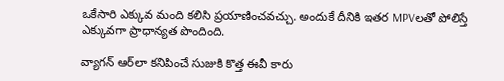ఒకేసారి ఎక్కువ మంది కలిసి ప్రయాణించవచ్చు. అందుకే దీనికి ఇతర MPVలతో పోలిస్తే ఎక్కువగా ప్రాధాన్యత పొందింది.

వ్యాగన్‌ ఆర్‌లా కనిపించే సుజుకి కొత్త ఈవీ కారు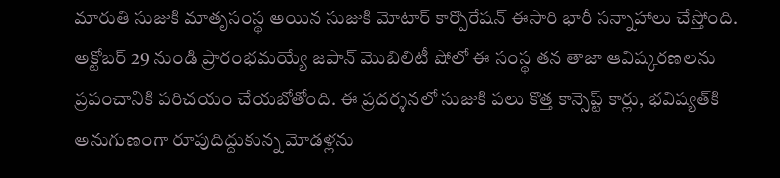మారుతి సుజుకి మాతృసంస్థ అయిన సుజుకి మోటార్ కార్పొరేషన్ ఈసారి భారీ సన్నాహాలు చేస్తోంది. అక్టోబర్ 29 నుండి ప్రారంభమయ్యే జపాన్ మొబిలిటీ షోలో ఈ సంస్థ తన తాజా ఆవిష్కరణలను ప్రపంచానికి పరిచయం చేయబోతోంది. ఈ ప్రదర్శనలో సుజుకి పలు కొత్త కాన్సెప్ట్ కార్లు, భవిష్యత్‌కి అనుగుణంగా రూపుదిద్దుకున్న మోడళ్లను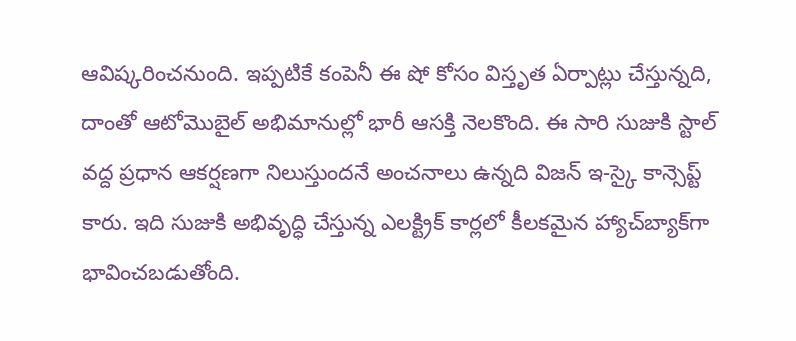ఆవిష్కరించనుంది. ఇప్పటికే కంపెనీ ఈ షో కోసం విస్తృత ఏర్పాట్లు చేస్తున్నది, దాంతో ఆటోమొబైల్ అభిమానుల్లో భారీ ఆసక్తి నెలకొంది. ఈ సారి సుజుకి స్టాల్‌ వద్ద ప్రధాన ఆకర్షణగా నిలుస్తుందనే అంచనాలు ఉన్నది విజన్ ఇ-స్కై కాన్సెప్ట్ కారు. ఇది సుజుకి అభివృద్ధి చేస్తున్న ఎలక్ట్రిక్ కార్లలో కీలకమైన హ్యాచ్‌బ్యాక్‌గా భావించబడుతోంది.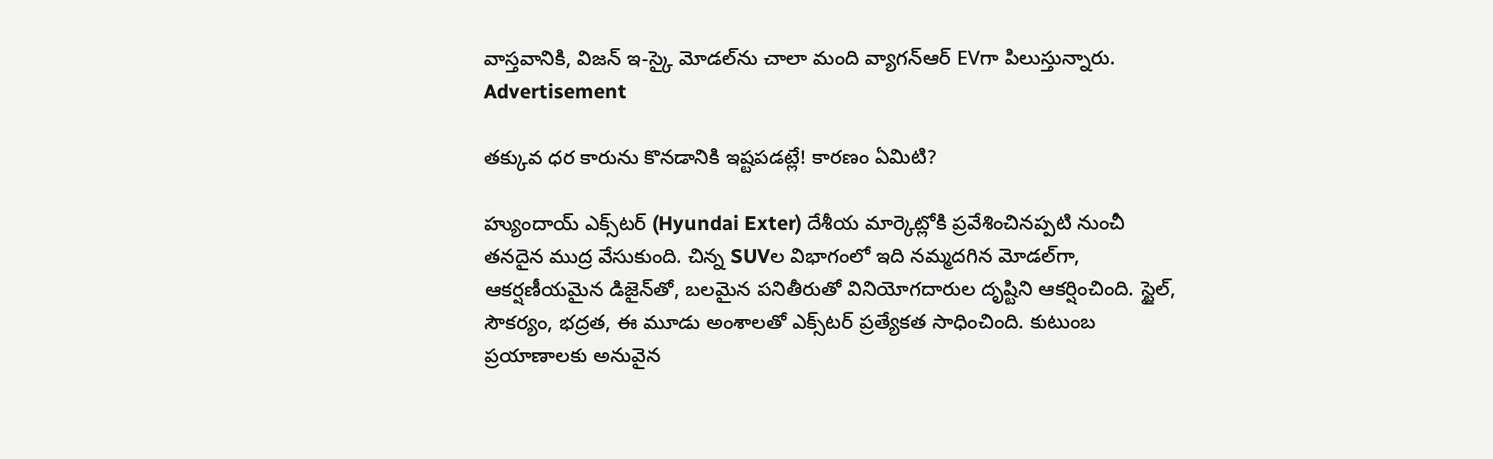వాస్తవానికి, విజన్ ఇ-స్కై మోడల్‌ను చాలా మంది వ్యాగన్‌ఆర్ EVగా పిలుస్తున్నారు.
Advertisement

తక్కువ ధర కారును కొనడానికి ఇష్టపడట్లే! కారణం ఏమిటి?

హ్యుందాయ్ ఎక్స్‌టర్ (Hyundai Exter) దేశీయ మార్కెట్లోకి ప్రవేశించినప్పటి నుంచీ తనదైన ముద్ర వేసుకుంది. చిన్న SUVల విభాగంలో ఇది నమ్మదగిన మోడల్‌గా, ఆకర్షణీయమైన డిజైన్‌తో, బలమైన పనితీరుతో వినియోగదారుల దృష్టిని ఆకర్షించింది. స్టైల్, సౌకర్యం, భద్రత, ఈ మూడు అంశాలతో ఎక్స్‌టర్ ప్రత్యేకత సాధించింది. కుటుంబ ప్రయాణాలకు అనువైన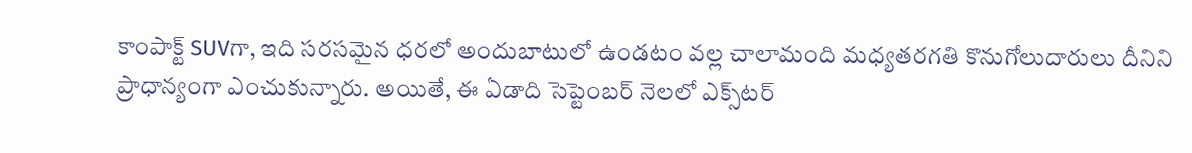కాంపాక్ట్ SUVగా, ఇది సరసమైన ధరలో అందుబాటులో ఉండటం వల్ల చాలామంది మధ్యతరగతి కొనుగోలుదారులు దీనిని ప్రాధాన్యంగా ఎంచుకున్నారు. అయితే, ఈ ఏడాది సెప్టెంబర్ నెలలో ఎక్స్‌టర్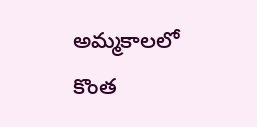అమ్మకాలలో కొంత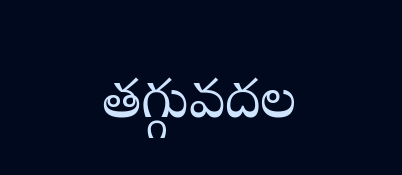తగ్గువదల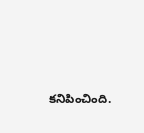కనిపించింది.